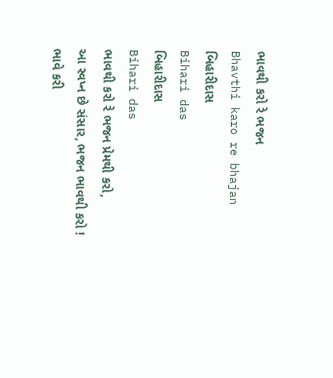ભાવથી કરો રે ભજન
Bhavthi karo re bhajan
બિહારીદાસ
Bihari das
બિહારીદાસ
Bihari das
ભાવથી કરો રે ભજન પ્રેમથી કરો,
આ સ્વપ્ન છે સંસાર, ભજન ભાવથી કરો !
ભાવે કરી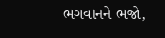ભગવાનને ભજો,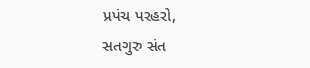પ્રપંચ પરહરો,
સતગુરુ સંત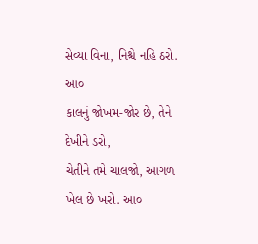સેવ્યા વિના, નિશ્ચે નહિ ઠરો. આ૦
કાલનું જોખમ-જોર છે, તેને દેખીને ડરો,
ચેતીને તમે ચાલજો, આગળ ખેલ છે ખરો. આ૦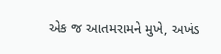એક જ આતમરામને મુખે, અખંડ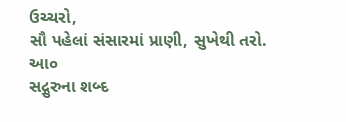ઉચ્ચરો,
સૌ પહેલાં સંસારમાં પ્રાણી, સુખેથી તરો. આ૦
સદ્ગુરુના શબ્દ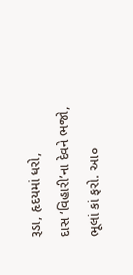રૂડા, હૃદયમાં ધરો,
દાસ ‘વિહારી’ના દેવને ભજો, ભૂલાં કાં ફરો. આ૦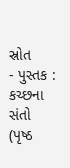સ્રોત
- પુસ્તક : કચ્છના સંતો (પૃષ્ઠ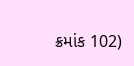ક્રમાંક 102)